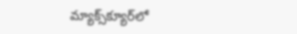మ్యాక్స్‌క్యూర్‌లో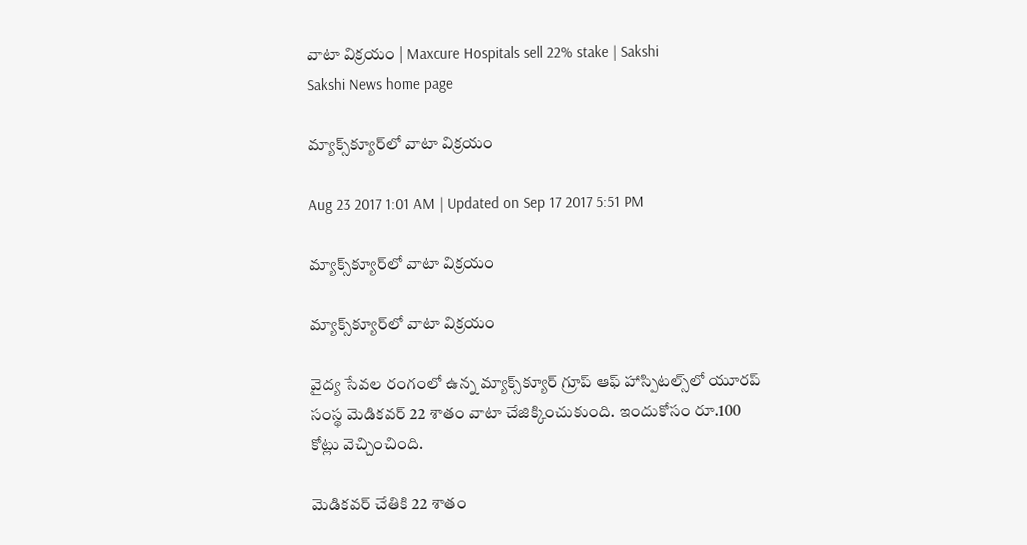వాటా విక్రయం | Maxcure Hospitals sell 22% stake | Sakshi
Sakshi News home page

మ్యాక్స్‌క్యూర్‌లో వాటా విక్రయం

Aug 23 2017 1:01 AM | Updated on Sep 17 2017 5:51 PM

మ్యాక్స్‌క్యూర్‌లో వాటా విక్రయం

మ్యాక్స్‌క్యూర్‌లో వాటా విక్రయం

వైద్య సేవల రంగంలో ఉన్న మ్యాక్స్‌క్యూర్‌ గ్రూప్‌ ఆఫ్‌ హాస్పిటల్స్‌లో యూరప్‌ సంస్థ మెడికవర్‌ 22 శాతం వాటా చేజిక్కించుకుంది. ఇందుకోసం రూ.100 కోట్లు వెచ్చించింది.

మెడికవర్‌ చేతికి 22 శాతం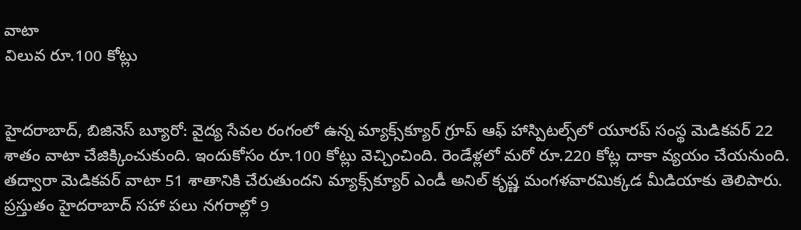వాటా
విలువ రూ.100 కోట్లు


హైదరాబాద్, బిజినెస్‌ బ్యూరో: వైద్య సేవల రంగంలో ఉన్న మ్యాక్స్‌క్యూర్‌ గ్రూప్‌ ఆఫ్‌ హాస్పిటల్స్‌లో యూరప్‌ సంస్థ మెడికవర్‌ 22 శాతం వాటా చేజిక్కించుకుంది. ఇందుకోసం రూ.100 కోట్లు వెచ్చించింది. రెండేళ్లలో మరో రూ.220 కోట్ల దాకా వ్యయం చేయనుంది. తద్వారా మెడికవర్‌ వాటా 51 శాతానికి చేరుతుందని మ్యాక్స్‌క్యూర్‌ ఎండీ అనిల్‌ కృష్ణ మంగళవారమిక్కడ మీడియాకు తెలిపారు. ప్రస్తుతం హైదరాబాద్‌ సహా పలు నగరాల్లో 9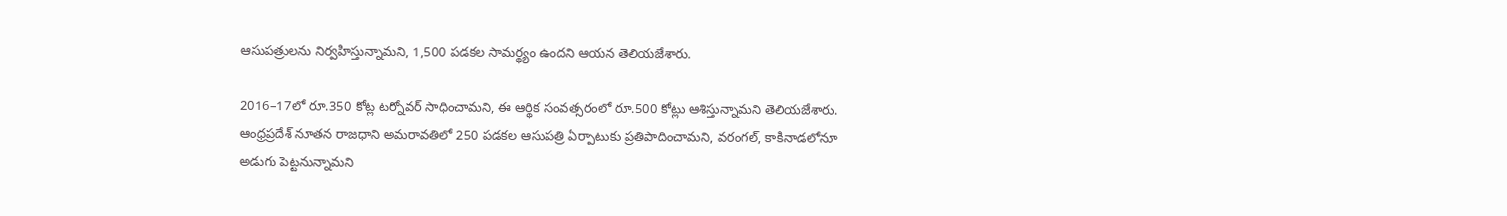ఆసుపత్రులను నిర్వహిస్తున్నామని, 1,500 పడకల సామర్థ్యం ఉందని ఆయన తెలియజేశారు.

2016–17లో రూ.350 కోట్ల టర్నోవర్‌ సాధించామని, ఈ ఆర్థిక సంవత్సరంలో రూ.500 కోట్లు ఆశిస్తున్నామని తెలియజేశారు. ఆంధ్రప్రదేశ్‌ నూతన రాజధాని అమరావతిలో 250 పడకల ఆసుపత్రి ఏర్పాటుకు ప్రతిపాదించామని, వరంగల్, కాకినాడలోనూ అడుగు పెట్టనున్నామని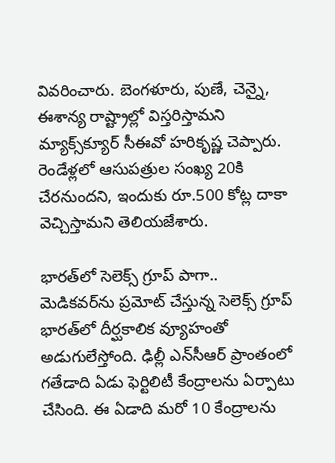వివరించారు. బెంగళూరు, పుణే, చెన్నై, ఈశాన్య రాష్ట్రాల్లో విస్తరిస్తామని మ్యాక్స్‌క్యూర్‌ సీఈవో హరికృష్ణ చెప్పారు. రెండేళ్లలో ఆసుపత్రుల సంఖ్య 20కి చేరనుందని, ఇందుకు రూ.500 కోట్ల దాకా వెచ్చిస్తామని తెలియజేశారు.

భారత్‌లో సెలెక్స్‌ గ్రూప్‌ పాగా..
మెడికవర్‌ను ప్రమోట్‌ చేస్తున్న సెలెక్స్‌ గ్రూప్‌ భారత్‌లో దీర్ఘకాలిక వ్యూహంతో అడుగులేస్తోంది. ఢిల్లీ ఎన్‌సీఆర్‌ ప్రాంతంలో గతేడాది ఏడు ఫెర్టిలిటీ కేంద్రాలను ఏర్పాటు చేసింది. ఈ ఏడాది మరో 10 కేంద్రాలను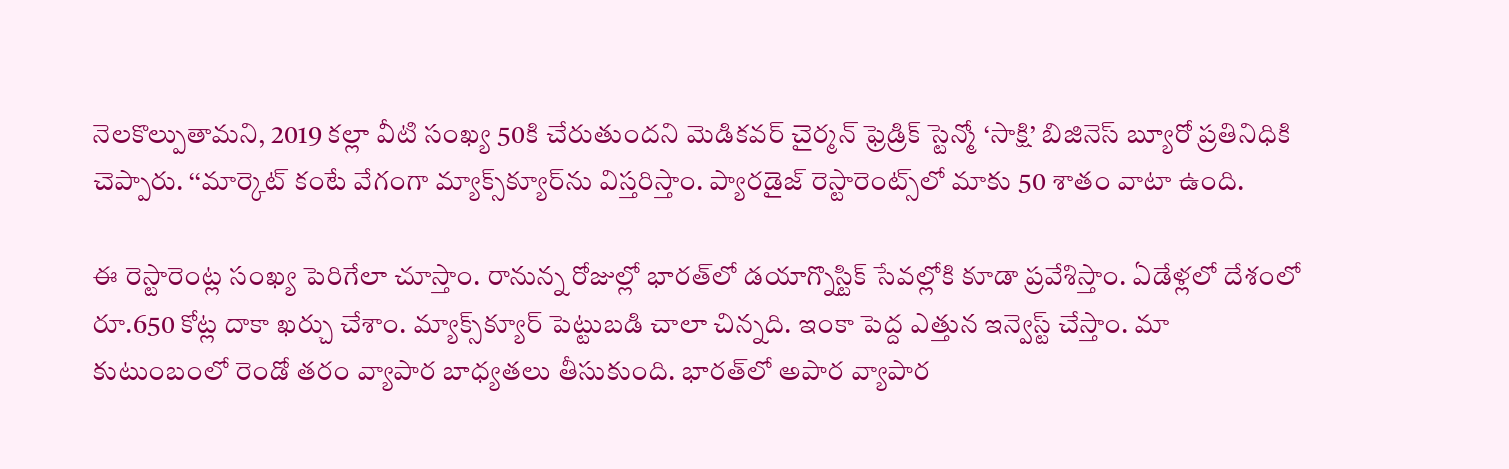నెలకొల్పుతామని, 2019 కల్లా వీటి సంఖ్య 50కి చేరుతుందని మెడికవర్‌ చైర్మన్‌ ఫ్రెడ్రిక్‌ స్టెన్మో ‘సాక్షి’ బిజినెస్‌ బ్యూరో ప్రతినిధికి చెప్పారు. ‘‘మార్కెట్‌ కంటే వేగంగా మ్యాక్స్‌క్యూర్‌ను విస్తరిస్తాం. ప్యారడైజ్‌ రెస్టారెంట్స్‌లో మాకు 50 శాతం వాటా ఉంది.

ఈ రెస్టారెంట్ల సంఖ్య పెరిగేలా చూస్తాం. రానున్న రోజుల్లో భారత్‌లో డయాగ్నొస్టిక్‌ సేవల్లోకి కూడా ప్రవేశిస్తాం. ఏడేళ్లలో దేశంలో రూ.650 కోట్ల దాకా ఖర్చు చేశాం. మ్యాక్స్‌క్యూర్‌ పెట్టుబడి చాలా చిన్నది. ఇంకా పెద్ద ఎత్తున ఇన్వెస్ట్‌ చేస్తాం. మా కుటుంబంలో రెండో తరం వ్యాపార బాధ్యతలు తీసుకుంది. భారత్‌లో అపార వ్యాపార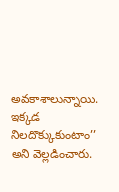అవకాశాలున్నాయి. ఇక్కడ నిలదొక్కుకుంటాం’’ అని వెల్లడించారు.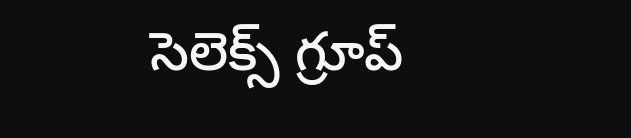సెలెక్స్‌ గ్రూప్‌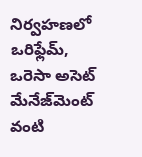నిర్వహణలో ఒరిఫ్లేమ్, ఒరెసా అసెట్‌ మేనేజ్‌మెంట్‌ వంటి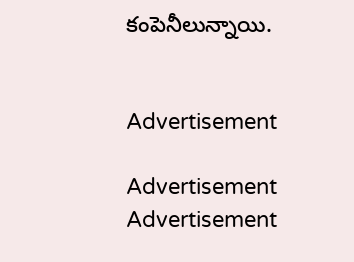కంపెనీలున్నాయి.


Advertisement

Advertisement
Advertisement